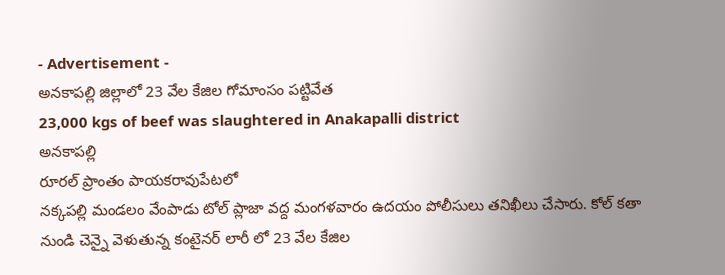- Advertisement -
అనకాపల్లి జిల్లాలో 23 వేల కేజిల గోమాంసం పట్టివేత
23,000 kgs of beef was slaughtered in Anakapalli district
అనకాపల్లి
రూరల్ ప్రాంతం పాయకరావుపేటలో
నక్కపల్లి మండలం వేంపాడు టోల్ ప్లాజా వద్ద మంగళవారం ఉదయం పోలీసులు తనిఖీలు చేసారు. కోల్ కతా నుండి చెన్నై వెళుతున్న కంటైనర్ లారీ లో 23 వేల కేజిల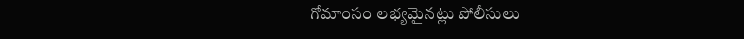గోమాంసం లభ్యమైనట్లు పోలీసులు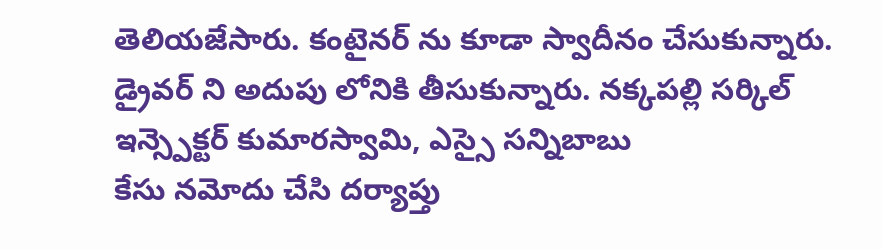తెలియజేసారు. కంటైనర్ ను కూడా స్వాదీనం చేసుకున్నారు. డ్రైవర్ ని అదుపు లోనికి తీసుకున్నారు. నక్కపల్లి సర్కిల్ ఇన్స్పెక్టర్ కుమారస్వామి, ఎస్సై సన్నిబాబు
కేసు నమోదు చేసి దర్యాప్తు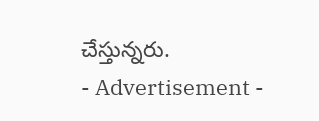చేస్తున్నరు.
- Advertisement -